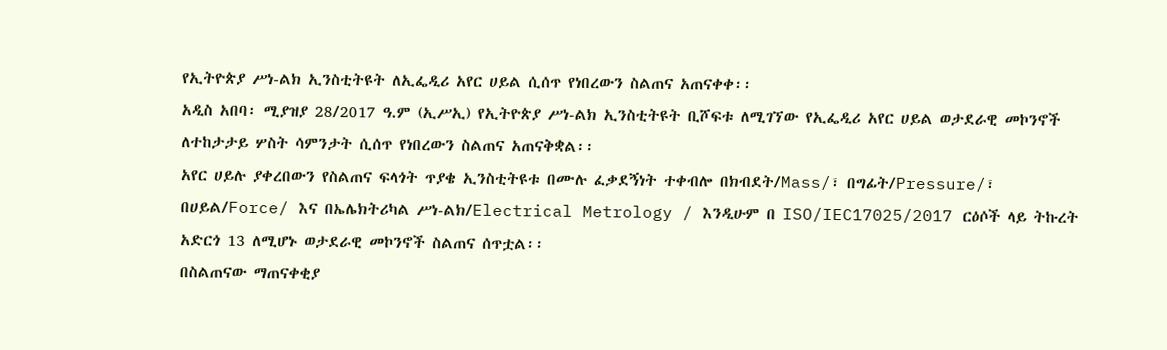የኢትዮጵያ ሥነ-ልክ ኢንስቲትዩት ለኢፌዲሪ አየር ሀይል ሲሰጥ የነበረውን ስልጠና አጠናቀቀ፡፡
አዲስ አበባ፡ ሚያዝያ 28/2017 ዓ.ም (ኢሥኢ) የኢትዮጵያ ሥነ-ልክ ኢንስቲትዩት ቢሾፍቱ ለሚገኘው የኢፌዲሪ አየር ሀይል ወታደራዊ መኮንኖች ለተከታታይ ሦስት ሳምንታት ሲሰጥ የነበረውን ስልጠና አጠናቅቋል፡፡
አየር ሀይሉ ያቀረበውን የስልጠና ፍላጎት ጥያቄ ኢንስቲትዩቱ በሙሉ ፈቃደኝነት ተቀብሎ በክብደት/Mass/፣ በግፊት/Pressure/፣ በሀይል/Force/ እና በኤሌክትሪካል ሥነ-ልክ/Electrical Metrology / እንዲሁም በ ISO/IEC17025/2017 ርዕሶች ላይ ትኩረት አድርጎ 13 ለሚሆኑ ወታደራዊ መኮንኖች ስልጠና ሰጥቷል፡፡
በስልጠናው ማጠናቀቂያ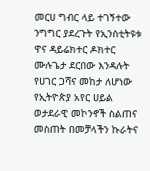መርሀ ግብር ላይ ተገኝተው ንግግር ያደረጉት የኢንስቲትዩቱ ዋና ዳይሬክተር ዶክተር ሙሉጌታ ደርበው እንዳሉት የሀገር ጋሻና መከታ ለሆነው የኢትዮጵያ አየር ሀይል ወታደራዊ መኮንኖች ስልጠና መስጠት በመቻላችን ኩራትና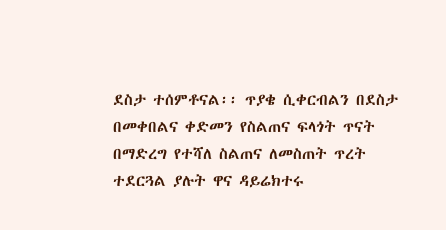ደስታ ተሰምቶናል፡፡ ጥያቄ ሲቀርብልን በደስታ በመቀበልና ቀድመን የስልጠና ፍላጎት ጥናት በማድረግ የተሻለ ስልጠና ለመስጠት ጥረት ተደርጓል ያሉት ዋና ዳይሬክተሩ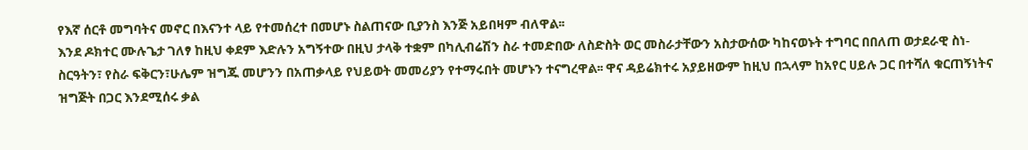የእኛ ሰርቶ መግባትና መኖር በእናንተ ላይ የተመሰረተ በመሆኑ ስልጠናው ቢያንስ እንጅ አይበዛም ብለዋል፡፡
እንደ ዶክተር ሙሉጌታ ገለፃ ከዚህ ቀደም እድሉን አግኝተው በዚህ ታላቅ ተቋም በካሊብሬሽን ስራ ተመድበው ለስድስት ወር መስራታቸውን አስታውሰው ካከናወኑት ተግባር በበለጠ ወታደራዊ ስነ-ስርዓትን፣ የስራ ፍቅርን፣ሁሌም ዝግጁ መሆንን በአጠቃላይ የህይወት መመሪያን የተማሩበት መሆኑን ተናግረዋል፡፡ ዋና ዳይሬክተሩ አያይዘውም ከዚህ በኋላም ከአየር ሀይሉ ጋር በተሻለ ቁርጠኝነትና ዝግጅት በጋር እንደሚሰሩ ቃል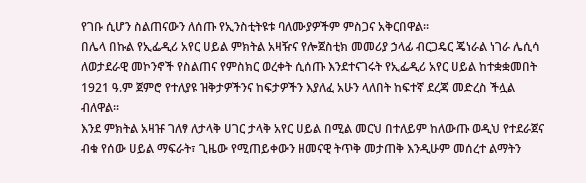የገቡ ሲሆን ስልጠናውን ለሰጡ የኢንስቲትዩቱ ባለሙያዎችም ምስጋና አቅርበዋል፡፡
በሌላ በኩል የኢፌዲሪ አየር ሀይል ምክትል አዛዥና የሎጀስቲክ መመሪያ ኃላፊ ብርጋዴር ጄነራል ነገራ ሌሲሳ ለወታደራዊ መኮንኖች የስልጠና የምስክር ወረቀት ሲሰጡ እንደተናገሩት የኢፌዲሪ አየር ሀይል ከተቋቋመበት 1921 ዓ.ም ጀምሮ የተለያዩ ዝቅታዎችንና ከፍታዎችን እያለፈ አሁን ላለበት ከፍተኛ ደረጃ መድረስ ችሏል ብለዋል፡፡
እንደ ምክትል አዛዡ ገለፃ ለታላቅ ሀገር ታላቅ አየር ሀይል በሚል መርህ በተለይም ከለውጡ ወዲህ የተደራጀና ብቁ የሰው ሀይል ማፍራት፣ ጊዜው የሚጠይቀውን ዘመናዊ ትጥቅ መታጠቅ እንዲሁም መሰረተ ልማትን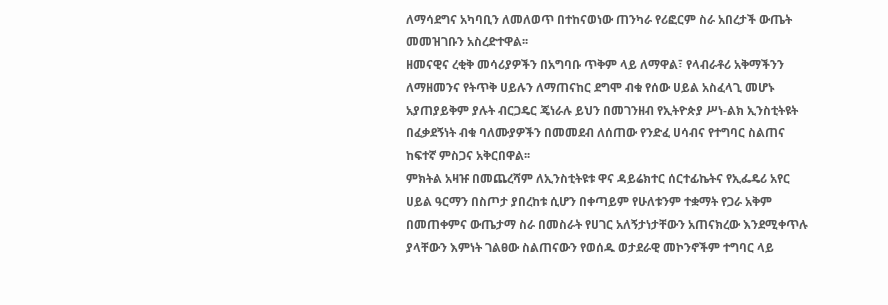ለማሳደግና አካባቢን ለመለወጥ በተከናወነው ጠንካራ የሪፎርም ስራ አበረታች ውጤት መመዝገቡን አስረድተዋል፡፡
ዘመናዊና ረቂቅ መሳሪያዎችን በአግባቡ ጥቅም ላይ ለማዋል፣ የላብራቶሪ አቅማችንን ለማዘመንና የትጥቅ ሀይሉን ለማጠናከር ደግሞ ብቁ የሰው ሀይል አስፈላጊ መሆኑ አያጠያይቅም ያሉት ብርጋዴር ጄነራሉ ይህን በመገንዘብ የኢትዮጵያ ሥነ-ልክ ኢንስቲትዩት በፈቃደኝነት ብቁ ባለሙያዎችን በመመደብ ለሰጠው የንድፈ ሀሳብና የተግባር ስልጠና ከፍተኛ ምስጋና አቅርበዋል፡፡
ምክትል አዛዡ በመጨረሻም ለኢንስቲትዩቱ ዋና ዳይሬክተር ሰርተፊኬትና የኢፌዴሪ አየር ሀይል ዓርማን በስጦታ ያበረከቱ ሲሆን በቀጣይም የሁለቱንም ተቋማት የጋራ አቅም በመጠቀምና ውጤታማ ስራ በመስራት የሀገር አለኝታነታቸውን አጠናክረው እንደሚቀጥሉ ያላቸውን እምነት ገልፀው ስልጠናውን የወሰዱ ወታደራዊ መኮንኖችም ተግባር ላይ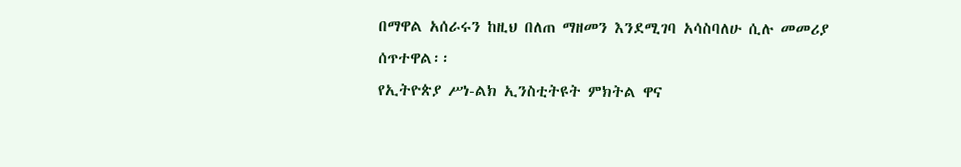በማዋል አሰራሩን ከዚህ በለጠ ማዘመን እንደሚገባ አሳስባለሁ ሲሉ መመሪያ ሰጥተዋል፡፡
የኢትዮጵያ ሥነ-ልክ ኢንስቲትዩት ምክትል ዋና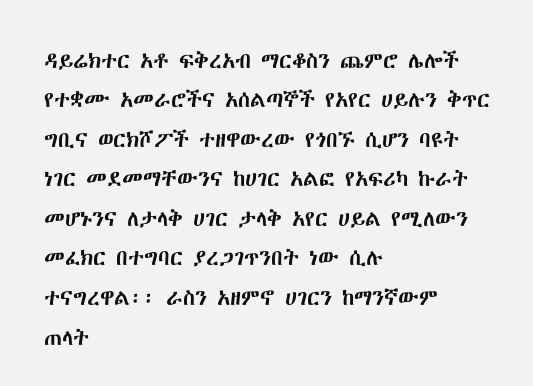ዳይሬክተር አቶ ፍቅረአብ ማርቆስን ጨምሮ ሌሎች የተቋሙ አመራሮችና አሰልጣኞች የአየር ሀይሉን ቅጥር ግቢና ወርክሾፖች ተዘዋውረው የጎበኙ ሲሆን ባዩት ነገር መደመማቸውንና ከሀገር አልፎ የአፍሪካ ኩራት መሆኑንና ለታላቅ ሀገር ታላቅ አየር ሀይል የሚለውን መፈክር በተግባር ያረጋገጥንበት ነው ሲሉ ተናግረዋል፡፡ ራስን አዘምኖ ሀገርን ከማንኛውም ጠላት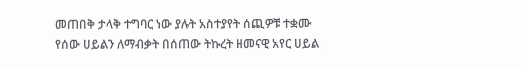መጠበቅ ታላቅ ተግባር ነው ያሉት አስተያየት ሰጪዎቹ ተቋሙ የሰው ሀይልን ለማብቃት በሰጠው ትኩረት ዘመናዊ አየር ሀይል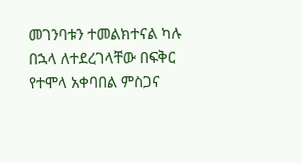መገንባቱን ተመልክተናል ካሉ በኋላ ለተደረገላቸው በፍቅር የተሞላ አቀባበል ምስጋና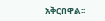አቅርበዋል፡፡